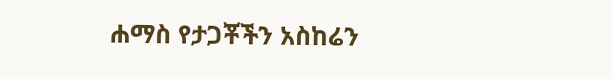ሐማስ የታጋቾችን አስከሬን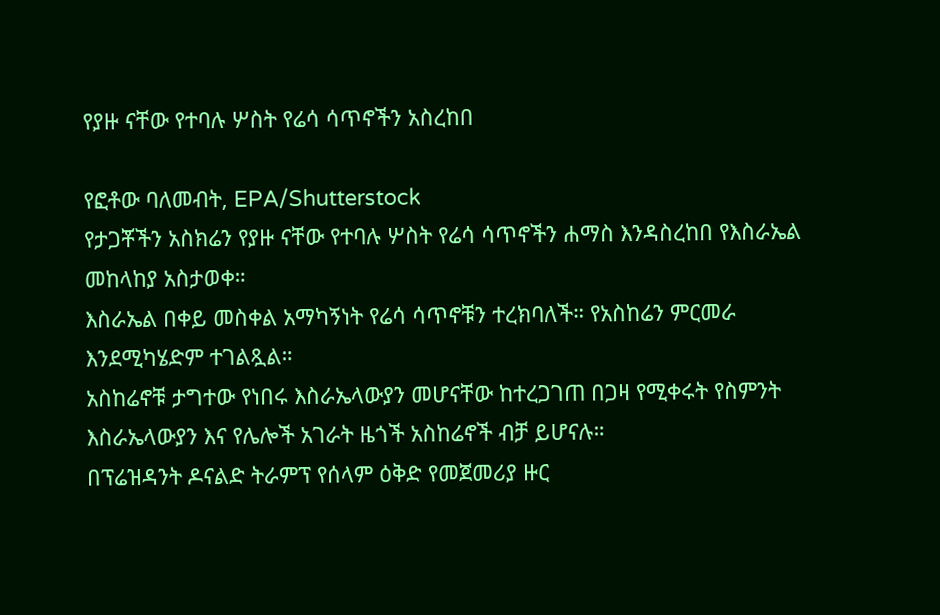የያዙ ናቸው የተባሉ ሦስት የሬሳ ሳጥኖችን አስረከበ

የፎቶው ባለመብት, EPA/Shutterstock
የታጋቾችን አስክሬን የያዙ ናቸው የተባሉ ሦስት የሬሳ ሳጥኖችን ሐማስ እንዳስረከበ የእስራኤል መከላከያ አስታወቀ።
እስራኤል በቀይ መስቀል አማካኝነት የሬሳ ሳጥኖቹን ተረክባለች። የአስከሬን ምርመራ እንደሚካሄድም ተገልጿል።
አስከሬኖቹ ታግተው የነበሩ እስራኤላውያን መሆናቸው ከተረጋገጠ በጋዛ የሚቀሩት የስምንት እስራኤላውያን እና የሌሎች አገራት ዜጎች አስከሬኖች ብቻ ይሆናሉ።
በፕሬዝዳንት ዶናልድ ትራምፕ የሰላም ዕቅድ የመጀመሪያ ዙር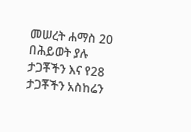መሠረት ሐማስ 20 በሕይወት ያሉ ታጋቾችን እና የ28 ታጋቾችን አስከሬን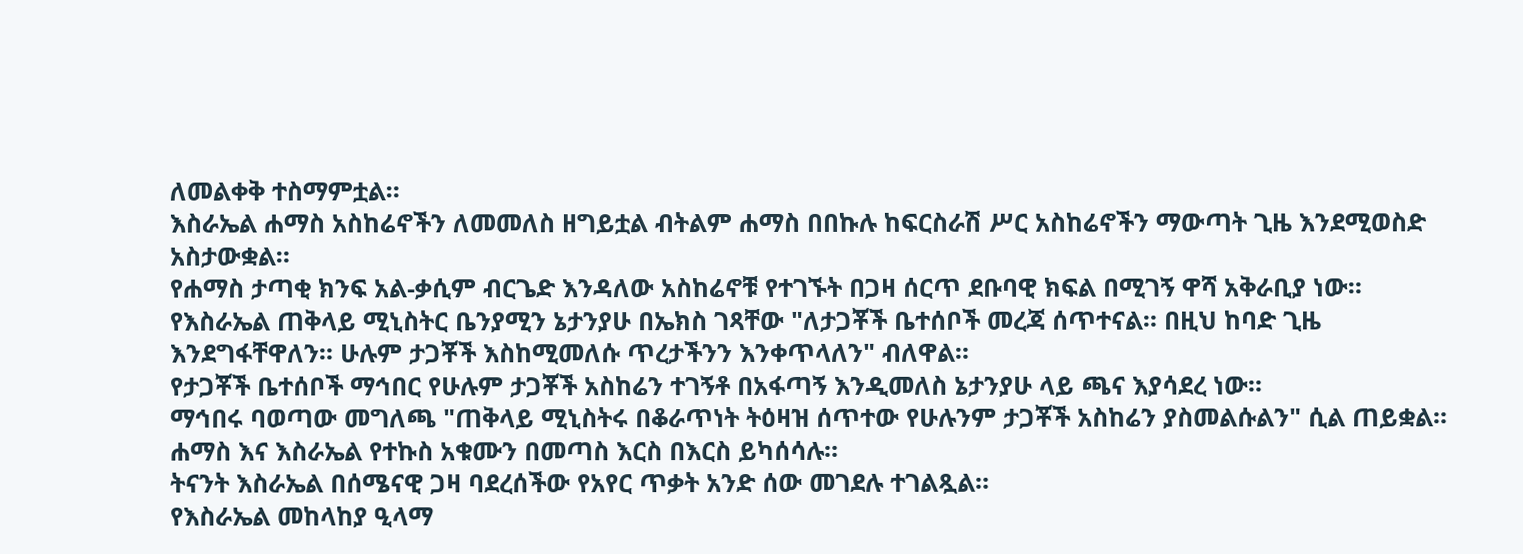ለመልቀቅ ተስማምቷል።
እስራኤል ሐማስ አስከሬኖችን ለመመለስ ዘግይቷል ብትልም ሐማስ በበኩሉ ከፍርስራሽ ሥር አስከሬኖችን ማውጣት ጊዜ እንደሚወስድ አስታውቋል።
የሐማስ ታጣቂ ክንፍ አል-ቃሲም ብርጌድ እንዳለው አስከሬኖቹ የተገኙት በጋዛ ሰርጥ ደቡባዊ ክፍል በሚገኝ ዋሻ አቅራቢያ ነው።
የእስራኤል ጠቅላይ ሚኒስትር ቤንያሚን ኔታንያሁ በኤክስ ገጻቸው "ለታጋቾች ቤተሰቦች መረጃ ሰጥተናል። በዚህ ከባድ ጊዜ እንደግፋቸዋለን። ሁሉም ታጋቾች እስከሚመለሱ ጥረታችንን እንቀጥላለን" ብለዋል።
የታጋቾች ቤተሰቦች ማኅበር የሁሉም ታጋቾች አስከሬን ተገኝቶ በአፋጣኝ እንዲመለስ ኔታንያሁ ላይ ጫና እያሳደረ ነው።
ማኅበሩ ባወጣው መግለጫ "ጠቅላይ ሚኒስትሩ በቆራጥነት ትዕዛዝ ሰጥተው የሁሉንም ታጋቾች አስከሬን ያስመልሱልን" ሲል ጠይቋል።
ሐማስ እና እስራኤል የተኩስ አቁሙን በመጣስ እርስ በእርስ ይካሰሳሉ።
ትናንት እስራኤል በሰሜናዊ ጋዛ ባደረሰችው የአየር ጥቃት አንድ ሰው መገደሉ ተገልጿል።
የእስራኤል መከላከያ ዒላማ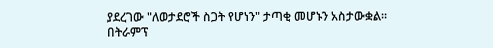ያደረገው "ለወታደሮች ስጋት የሆነን" ታጣቂ መሆኑን አስታውቋል።
በትራምፕ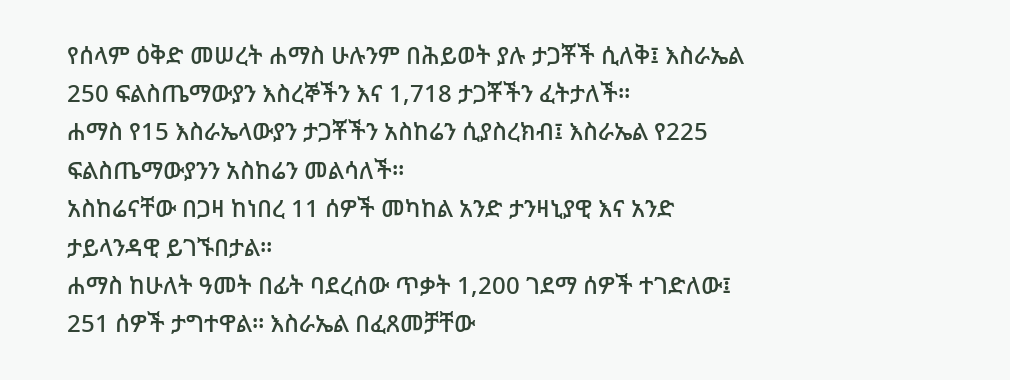የሰላም ዕቅድ መሠረት ሐማስ ሁሉንም በሕይወት ያሉ ታጋቾች ሲለቅ፤ እስራኤል 250 ፍልስጤማውያን እስረኞችን እና 1,718 ታጋቾችን ፈትታለች።
ሐማስ የ15 እስራኤላውያን ታጋቾችን አስከሬን ሲያስረክብ፤ እስራኤል የ225 ፍልስጤማውያንን አስከሬን መልሳለች።
አስከሬናቸው በጋዛ ከነበረ 11 ሰዎች መካከል አንድ ታንዛኒያዊ እና አንድ ታይላንዳዊ ይገኙበታል።
ሐማስ ከሁለት ዓመት በፊት ባደረሰው ጥቃት 1,200 ገደማ ሰዎች ተገድለው፤ 251 ሰዎች ታግተዋል። እስራኤል በፈጸመቻቸው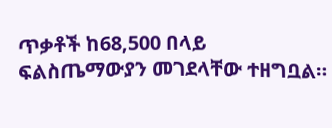ጥቃቶች ከ68,500 በላይ ፍልስጤማውያን መገደላቸው ተዘግቧል።